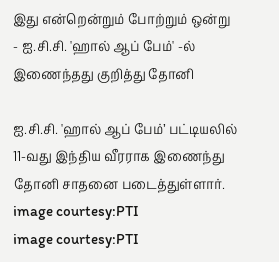இது என்றென்றும் போற்றும் ஒன்று - ஐ.சி.சி. 'ஹால் ஆப் பேம்' -ல் இணைந்தது குறித்து தோனி

ஐ.சி.சி. 'ஹால் ஆப் பேம்’ பட்டியலில் 11-வது இந்திய வீரராக இணைந்து தோனி சாதனை படைத்துள்ளார்.
image courtesy:PTI
image courtesy:PTI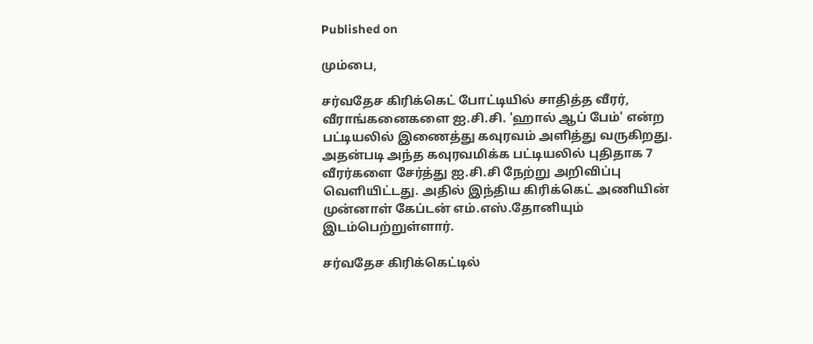Published on

மும்பை,

சர்வதேச கிரிக்கெட் போட்டியில் சாதித்த வீரர், வீராங்கனைகளை ஐ.சி.சி. 'ஹால் ஆப் பேம்' என்ற பட்டியலில் இணைத்து கவுரவம் அளித்து வருகிறது. அதன்படி அந்த கவுரவமிக்க பட்டியலில் புதிதாக 7 வீரர்களை சேர்த்து ஐ.சி.சி நேற்று அறிவிப்பு வெளியிட்டது. அதில் இந்திய கிரிக்கெட் அணியின் முன்னாள் கேப்டன் எம்.எஸ்.தோனியும் இடம்பெற்றுள்ளார்.

சர்வதேச கிரிக்கெட்டில்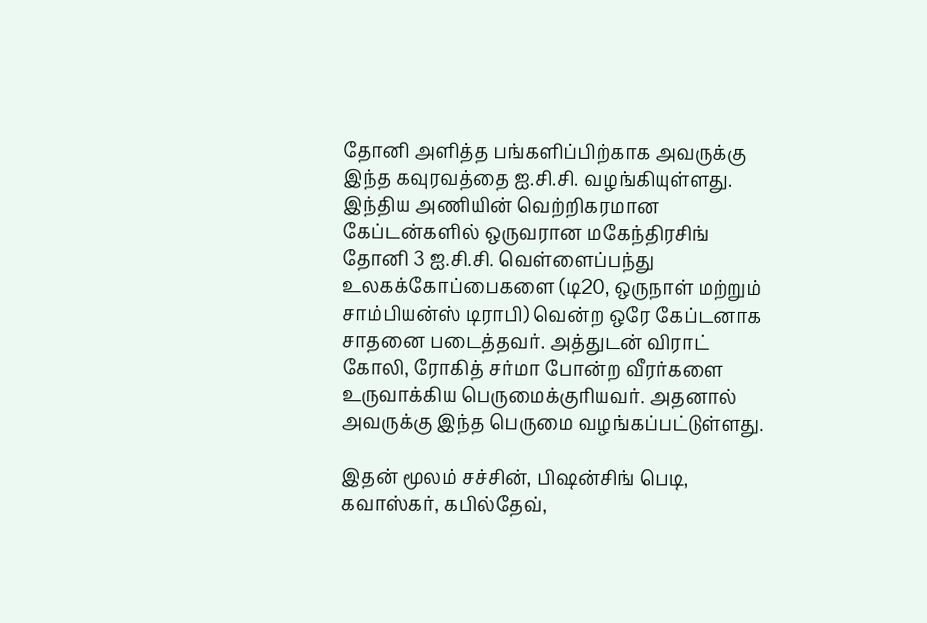தோனி அளித்த பங்களிப்பிற்காக அவருக்கு இந்த கவுரவத்தை ஐ.சி.சி. வழங்கியுள்ளது. இந்திய அணியின் வெற்றிகரமான கேப்டன்களில் ஒருவரான மகேந்திரசிங் தோனி 3 ஐ.சி.சி. வெள்ளைப்பந்து உலகக்கோப்பைகளை (டி20, ஒருநாள் மற்றும் சாம்பியன்ஸ் டிராபி) வென்ற ஒரே கேப்டனாக சாதனை படைத்தவர். அத்துடன் விராட் கோலி, ரோகித் சர்மா போன்ற வீரர்களை உருவாக்கிய பெருமைக்குரியவர். அதனால் அவருக்கு இந்த பெருமை வழங்கப்பட்டுள்ளது.

இதன் மூலம் சச்சின், பிஷன்சிங் பெடி, கவாஸ்கர், கபில்தேவ்,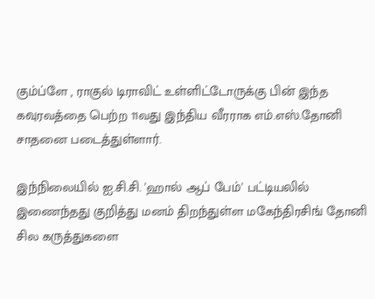கும்ப்ளே , ராகுல் டிராவிட் உள்ளிட்டோருக்கு பின் இந்த கவுரவத்தை பெற்ற 11வது இந்திய வீரராக எம்.எஸ்.தோனி சாதனை படைத்துள்ளார்.

இந்நிலையில் ஐ.சி.சி. 'ஹால் ஆப் பேம்' பட்டியலில் இணைந்தது குறித்து மனம் திறந்துள்ள மகேந்திரசிங் தோனி சில கருத்துகளை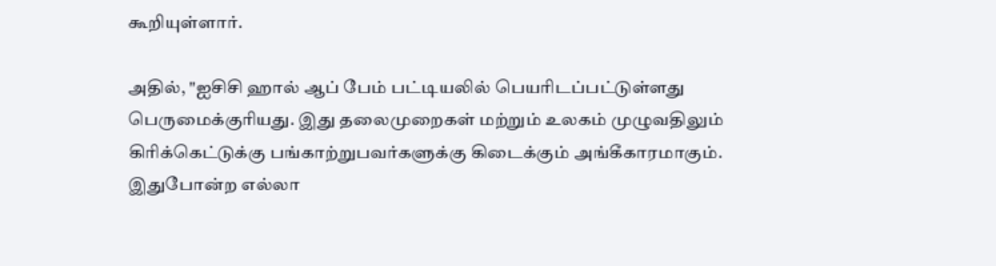கூறியுள்ளார்.

அதில், "ஐசிசி ஹால் ஆப் பேம் பட்டியலில் பெயரிடப்பட்டுள்ளது பெருமைக்குரியது. இது தலைமுறைகள் மற்றும் உலகம் முழுவதிலும் கிரிக்கெட்டுக்கு பங்காற்றுபவர்களுக்கு கிடைக்கும் அங்கீகாரமாகும். இதுபோன்ற எல்லா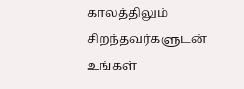காலத்திலும் சிறந்தவர்களுடன் உங்கள்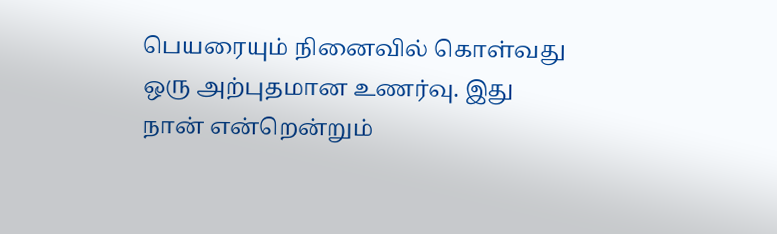பெயரையும் நினைவில் கொள்வது ஒரு அற்புதமான உணர்வு. இது நான் என்றென்றும்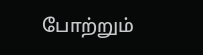போற்றும்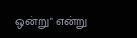ஒன்று" என்று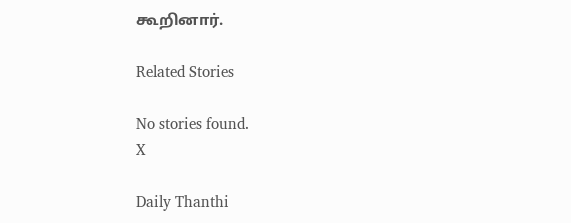கூறினார்.

Related Stories

No stories found.
X

Daily Thanthi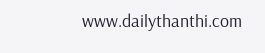www.dailythanthi.com